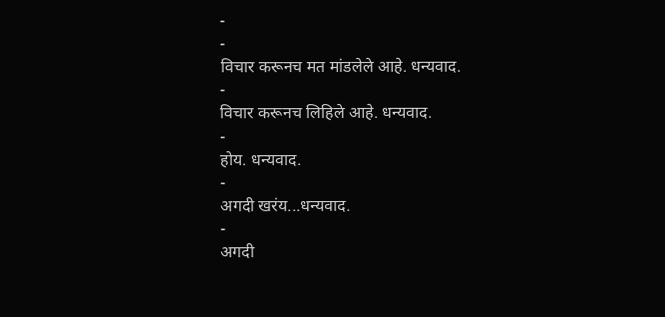-
-
विचार करूनच मत मांडलेले आहे. धन्यवाद.
-
विचार करूनच लिहिले आहे. धन्यवाद.
-
होय. धन्यवाद.
-
अगदी खरंय...धन्यवाद.
-
अगदी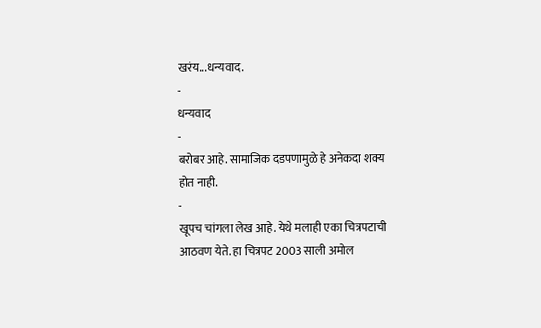खरंय...धन्यवाद.
-
धन्यवाद
-
बरोबर आहे. सामाजिक दडपणामुळे हे अनेकदा शक्य होत नाही.
-
खूपच चांगला लेख आहे. येथे मलाही एका चित्रपटाची आठवण येते. हा चित्रपट 2003 साली अमोल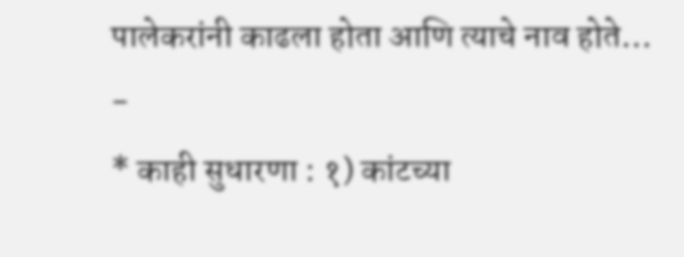पालेकरांनी काढला होता आणि त्याचे नाव होते…
-
* काही सुधारणा : १) कांटच्या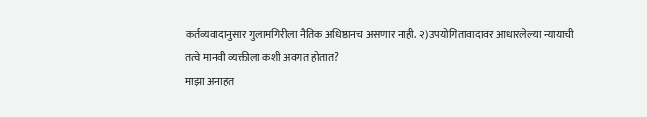कर्तव्यवादानुसार गुलामगिरीला नैतिक अधिष्ठानच असणार नाही. २)उपयोगितावादावर आधारलेल्या न्यायाची तत्वे मानवी व्यक्तीला कशी अवगत होतात?
माझा अनाहत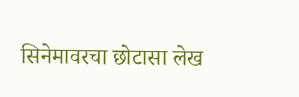सिनेमावरचा छोटासा लेख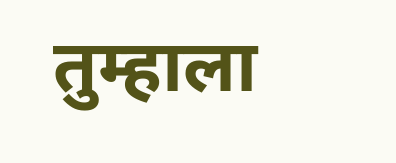तुम्हाला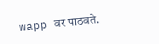wapp वर पाठवते.